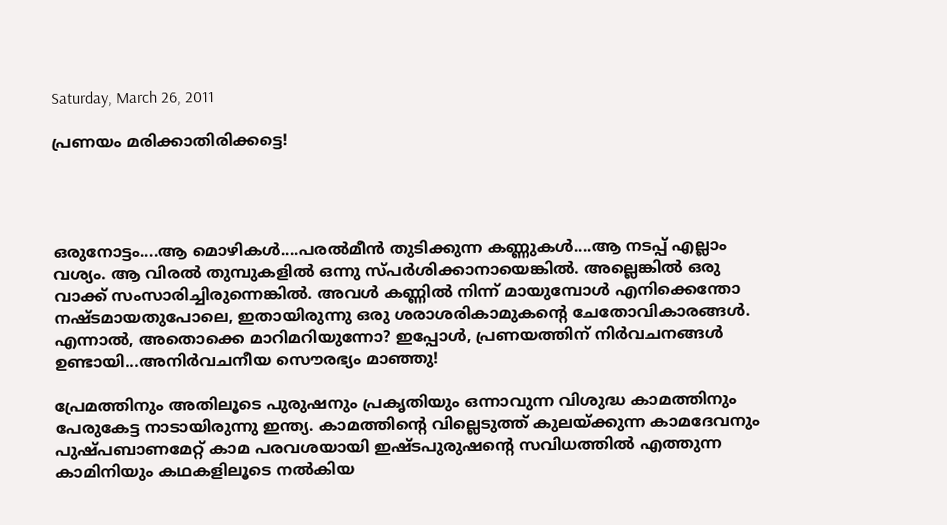Saturday, March 26, 2011

പ്രണയം മരിക്കാതിരിക്കട്ടെ!




ഒരുനോട്ടം....ആ മൊഴികള്‍....പരല്‍മീന്‍ തുടിക്കുന്ന കണ്ണുകള്‍....ആ നടപ്പ് എല്ലാം വശ്യം. ആ വിരല്‍ തുമ്പുകളില്‍ ഒന്നു സ്പര്‍ശിക്കാനായെങ്കില്‍. അല്ലെങ്കില്‍ ഒരു വാക്ക് സംസാരിച്ചിരുന്നെങ്കില്‍. അവള്‍ കണ്ണില്‍ നിന്ന് മായുമ്പോള്‍ എനിക്കെന്തോ നഷ്ടമായതുപോലെ, ഇതായിരുന്നു ഒരു ശരാശരികാമുകന്‍റെ ചേതോവികാരങ്ങള്‍. എന്നാല്‍, അതൊക്കെ മാറിമറിയുന്നോ? ഇപ്പോള്‍, പ്രണയത്തിന് നിര്‍വചനങ്ങള്‍ ഉണ്ടായി...അനിര്‍വചനീയ സൌരഭ്യം മാഞ്ഞു!

പ്രേമത്തിനും അതിലൂടെ പുരുഷനും പ്രകൃതിയും ഒന്നാവുന്ന വിശുദ്ധ കാമത്തിനും പേരുകേട്ട നാടായിരുന്നു ഇന്ത്യ. കാമത്തിന്‍റെ വില്ലെടുത്ത് കുലയ്ക്കുന്ന കാമദേവനും പുഷ്പബാണമേറ്റ് കാമ പരവശയായി ഇഷ്ടപുരുഷന്‍റെ സവിധത്തില്‍ എത്തുന്ന കാമിനിയും കഥകളിലൂടെ നല്‍കിയ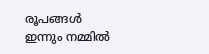രൂപങ്ങള്‍ ഇന്നും നമ്മില്‍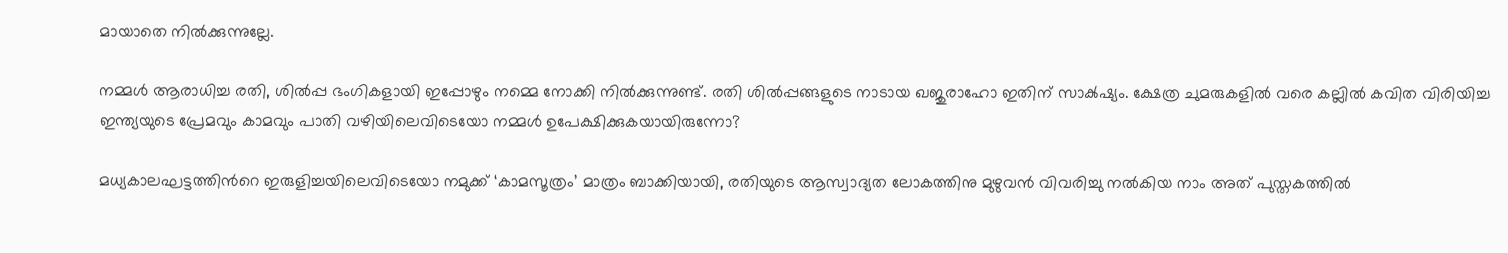മായാതെ നില്‍ക്കുന്നുല്ലേ.

നമ്മള്‍ ആരാധിച്ച രതി, ശില്‍പ്പ ഭംഗികളായി ഇപ്പോഴും നമ്മെ നോക്കി നില്‍ക്കുന്നുണ്ട്. രതി ശില്‍പ്പങ്ങളുടെ നാടായ ഖജുരാഹോ ഇതിന് സാക്‍ഷ്യം. ക്ഷേത്ര ചുമരുകളില്‍ വരെ കല്ലില്‍ കവിത വിരിയിച്ച ഇന്ത്യയുടെ പ്രേമവും കാമവും പാതി വഴിയിലെവിടെയോ നമ്മള്‍ ഉപേക്ഷിക്കുകയായിരുന്നോ?

മധ്യകാലഘട്ടത്തിന്‍റെ ഇരുളിച്ചയിലെവിടെയോ നമുക്ക് ‘കാമസൂത്രം’ മാത്രം ബാക്കിയായി, രതിയുടെ ആസ്വാദ്യത ലോകത്തിനു മുഴുവന്‍ വിവരിച്ചു നല്‍കിയ നാം അത് പുസ്തകത്തില്‍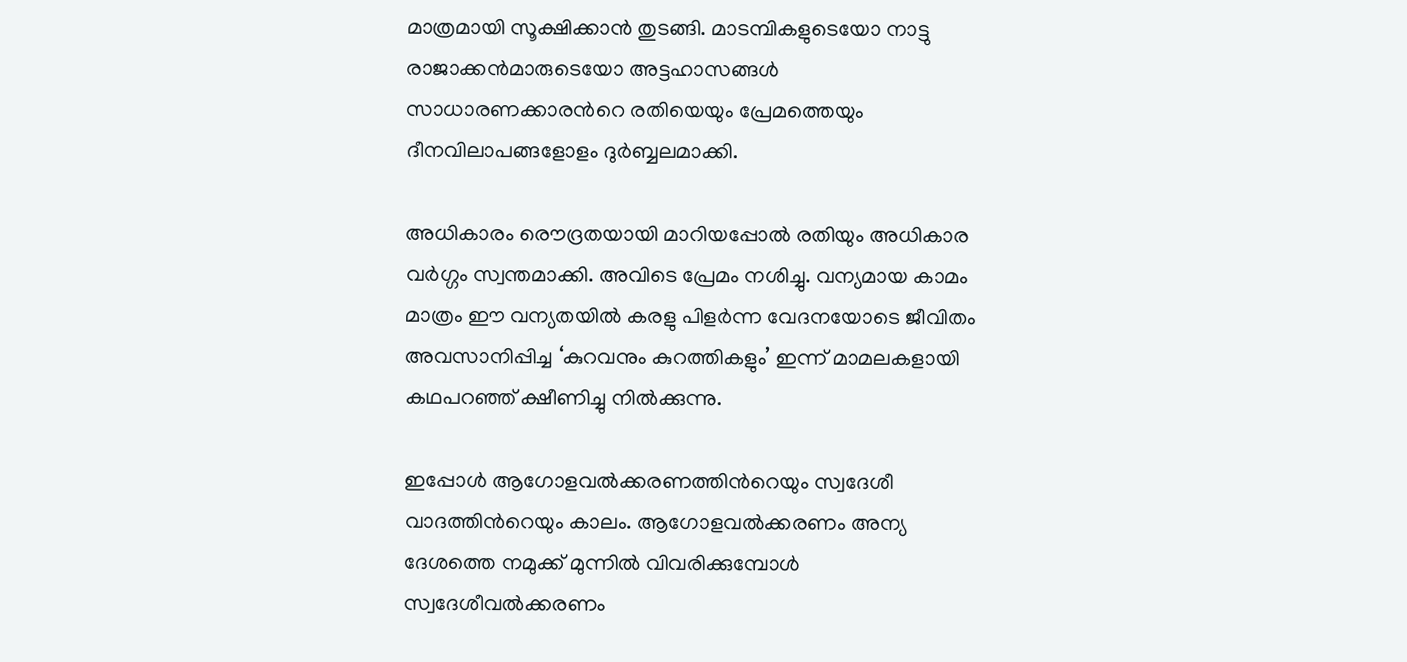മാത്രമായി സൂക്ഷിക്കാന്‍ തുടങ്ങി. മാടമ്പികളുടെയോ നാട്ടു രാജാക്കന്‍‌മാരുടെയോ അട്ടഹാസങ്ങള്‍ സാധാരണക്കാരന്‍റെ രതിയെയും പ്രേമത്തെയും ദീനവിലാപങ്ങളോളം ദുര്‍ബ്ബലമാക്കി.

അധികാരം രൌദ്രതയായി മാറിയപ്പോല്‍ രതിയും അധികാര വര്‍ഗ്ഗം സ്വന്തമാക്കി. അവിടെ പ്രേമം നശിച്ചു. വന്യമായ കാമം മാത്രം ഈ വന്യതയില്‍ കരളു പിളര്‍ന്ന വേദനയോടെ ജീവിതം അവസാനിപ്പിച്ച ‘കുറവനും കുറത്തികളും’ ഇന്ന് മാമലകളായി കഥപറഞ്ഞ് ക്ഷീണിച്ചു നില്‍ക്കുന്നു.

ഇപ്പോള്‍ ആഗോളവല്‍ക്കരണത്തിന്‍റെയും സ്വദേശീ വാദത്തിന്‍റെയും കാ‍ലം. ആഗോളവല്‍ക്കരണം അന്യ ദേശത്തെ നമുക്ക് മുന്നില്‍ വിവരിക്കുമ്പോള്‍ സ്വദേശീവല്‍ക്കരണം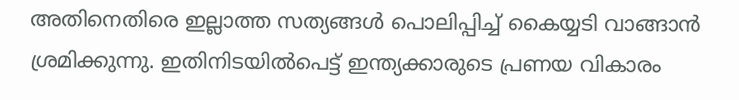അതിനെതിരെ ഇല്ലാത്ത സത്യങ്ങള്‍ പൊലിപ്പിച്ച് കൈയ്യടി വാങ്ങാന്‍ ശ്രമിക്കുന്നു. ഇതിനിടയില്‍പെട്ട് ഇന്ത്യക്കാരുടെ പ്രണയ വികാരം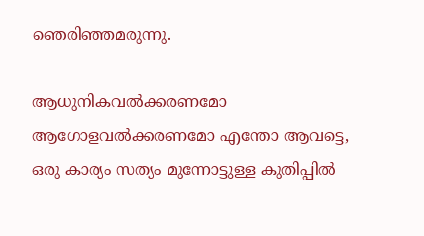ഞെരിഞ്ഞമരുന്നു.

ആധുനികവല്‍ക്കരണമോ ആഗോളവല്‍ക്കരണമോ എന്തോ ആവട്ടെ, ഒരു കാര്യം സത്യം മുന്നോട്ടുള്ള കുതിപ്പില്‍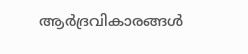ആര്‍ദ്രവികാരങ്ങള്‍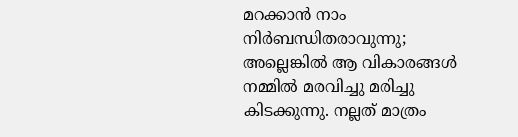മറക്കാന്‍ നാം നിര്‍ബന്ധിതരാവുന്നു; അല്ലെങ്കില്‍ ആ വികാരങ്ങള്‍ നമ്മില്‍ മരവിച്ചു മരിച്ചു കിടക്കുന്നു. നല്ലത് മാത്രം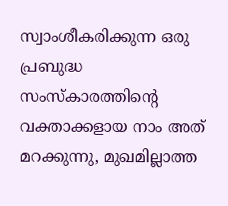സ്വാംശീകരിക്കുന്ന ഒരു പ്രബുദ്ധ സംസ്കാരത്തിന്‍റെ വക്താക്കളായ നാം അത് മറക്കുന്നു, മുഖമില്ലാത്ത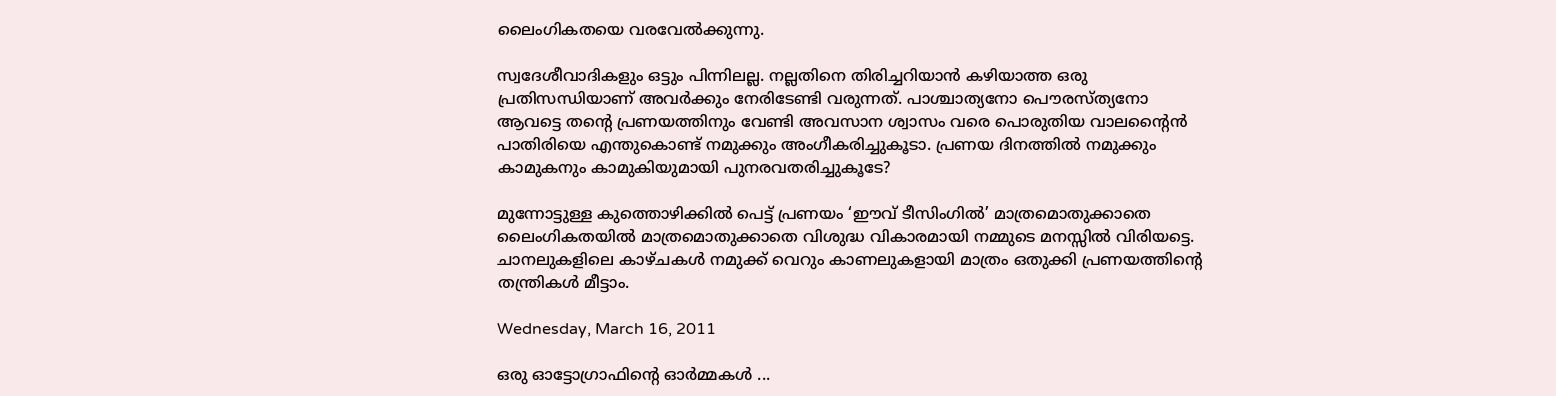ലൈംഗികതയെ വരവേല്‍ക്കുന്നു.

സ്വദേശീവാദികളും ഒട്ടും പിന്നിലല്ല. നല്ലതിനെ തിരിച്ചറിയാന്‍ കഴിയാത്ത ഒരു പ്രതിസന്ധിയാണ് അവര്‍ക്കും നേരിടേണ്ടി വരുന്നത്. പാശ്ചാത്യനോ പൌരസ്ത്യനോ ആവട്ടെ തന്‍റെ പ്രണയത്തിനും വേണ്ടി അവസാന ശ്വാസം വരെ പൊരുതിയ വാലന്‍റൈന്‍ പാതിരിയെ എന്തുകൊണ്ട് നമുക്കും അംഗീകരിച്ചുകൂടാ. പ്രണയ ദിനത്തില്‍ നമുക്കും കാമുകനും കാമുകിയുമായി പുനരവതരിച്ചുകൂടേ?

മുന്നോട്ടുള്ള കുത്തൊഴിക്കില്‍ പെട്ട് പ്രണയം ‘ഈവ് ടീസിംഗില്‍’ മാത്രമൊതുക്കാതെ ലൈംഗികതയില്‍ മാത്രമൊതുക്കാതെ വിശുദ്ധ വികാരമായി നമ്മുടെ മനസ്സില്‍ വിരിയട്ടെ. ചാനലുകളിലെ കാഴ്ചകള്‍ നമുക്ക് വെറും കാണലുകളായി മാത്രം ഒതുക്കി പ്രണയത്തിന്‍റെ തന്ത്രികള്‍ മീട്ടാം.

Wednesday, March 16, 2011

ഒരു ഓട്ടോഗ്രാഫിന്റെ ഓര്‍മ്മകള്‍ ...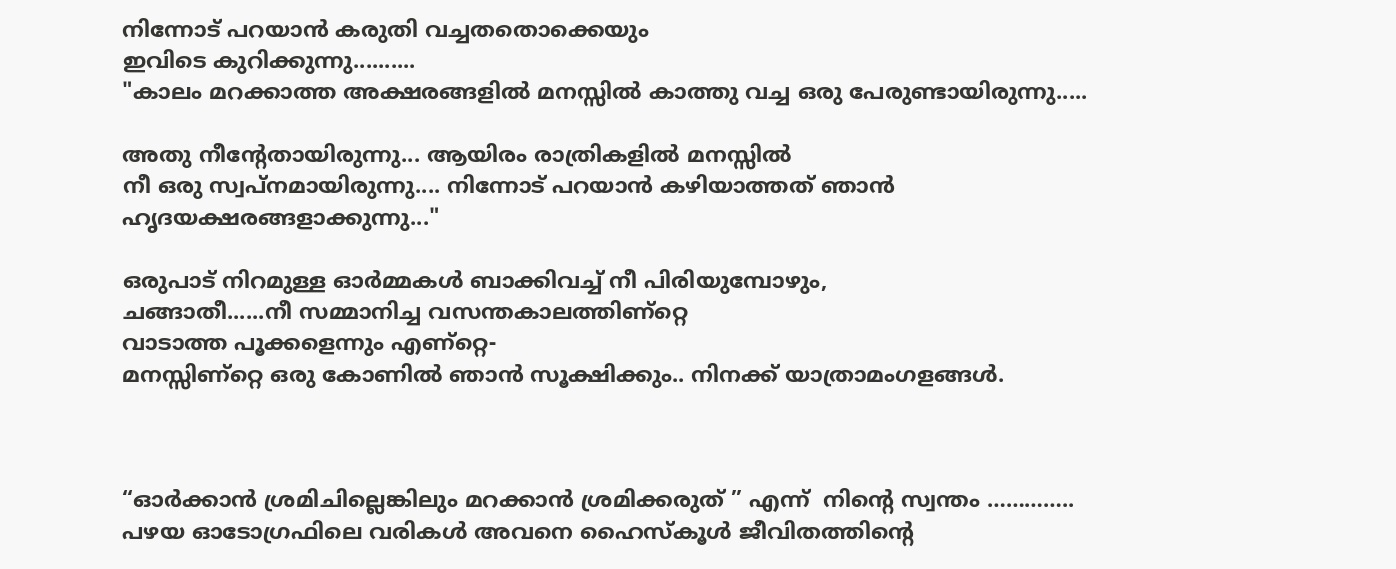നിന്നോട്‌ പറയാന്‍ കരുതി വച്ചതതൊക്കെയും
ഇവിടെ കുറിക്കുന്നു..........
"കാലം മറക്കാത്ത അക്ഷരങ്ങളില്‍ മനസ്സില്‍ കാത്തു വച്ച ഒരു പേരുണ്ടായിരുന്നു.....

അതു നീന്റേതായിരുന്നു... ആയിരം രാത്രികളില്‍ മനസ്സില്‍
നീ ഒരു സ്വപ്നമായിരുന്നു.... നിന്നോട്‌ പറയാന്‍ കഴിയാത്തത്‌ ഞാന്‍
ഹൃദയക്ഷരങ്ങളാക്കുന്നു..."

ഒരുപാട്‌ നിറമുള്ള ഓര്‍മ്മകള്‍ ബാക്കിവച്ച്‌ നീ പിരിയുമ്പോഴും,
ചങ്ങാതീ......നീ സമ്മാനിച്ച വസന്തകാലത്തിണ്റ്റെ
വാടാത്ത പൂക്കളെന്നും എണ്റ്റെ-
മനസ്സിണ്റ്റെ ഒരു കോണില്‍ ഞാന്‍ സൂക്ഷിക്കും.. നിനക്ക്‌ യാത്രാമംഗളങ്ങള്‍.



“ഓര്‍ക്കാന്‍ ശ്രമിചില്ലെങ്കിലും മറക്കാന്‍ ശ്രമിക്കരുത് ” എന്ന്  നിന്റെ സ്വന്തം …………..
പഴയ ഓടോഗ്രഫിലെ വരികള്‍ അവനെ ഹൈസ്കൂള്‍ ജീവിതത്തിന്റെ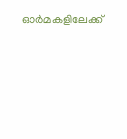ഓര്‍മകളിലേക്ക്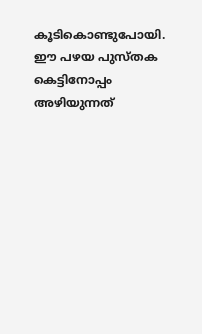കൂടികൊണ്ടുപോയി. ഈ പഴയ പുസ്തക കെട്ടിനോപ്പം അഴിയുന്നത്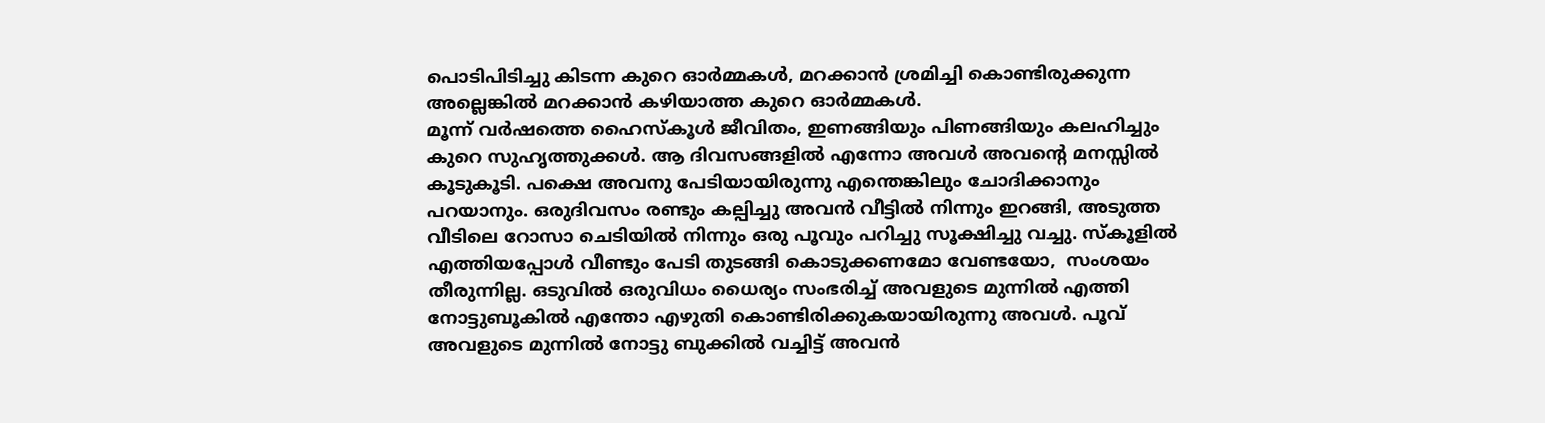പൊടിപിടിച്ചു കിടന്ന കുറെ ഓര്‍മ്മകള്‍, മറക്കാന്‍ ശ്രമിച്ചി കൊണ്ടിരുക്കുന്ന അല്ലെങ്കില്‍ മറക്കാന്‍ കഴിയാത്ത കുറെ ഓര്‍മ്മകള്‍.
മൂന്ന് വര്‍ഷത്തെ ഹൈസ്കൂള്‍ ജീവിതം, ഇണങ്ങിയും പിണങ്ങിയും കലഹിച്ചും കുറെ സുഹൃത്തുക്കള്‍. ആ ദിവസങ്ങളില്‍ എന്നോ അവള്‍ അവന്റെ മനസ്സില്‍ കൂടുകൂടി. പക്ഷെ അവനു പേടിയായിരുന്നു എന്തെങ്കിലും ചോദിക്കാനും പറയാനും. ഒരുദിവസം രണ്ടും കല്പിച്ചു അവന്‍ വീട്ടില്‍ നിന്നും ഇറങ്ങി, അടുത്ത വീടിലെ റോസാ ചെടിയില്‍ നിന്നും ഒരു പൂവും പറിച്ചു സൂക്ഷിച്ചു വച്ചു. സ്കൂളില്‍ എത്തിയപ്പോള്‍ വീണ്ടും പേടി തുടങ്ങി കൊടുക്കണമോ വേണ്ടയോ,  സംശയം തീരുന്നില്ല. ഒടുവില്‍ ഒരുവിധം ധൈര്യം സംഭരിച്ച് അവളുടെ മുന്നില്‍ എത്തി നോട്ടുബൂകില്‍ എന്തോ എഴുതി കൊണ്ടിരിക്കുകയായിരുന്നു അവള്‍. പൂവ് അവളുടെ മുന്നില്‍ നോട്ടു ബുക്കില്‍ വച്ചിട്ട് അവന്‍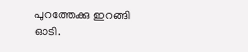പുറത്തേക്കു ഇറങ്ങി ഓടി.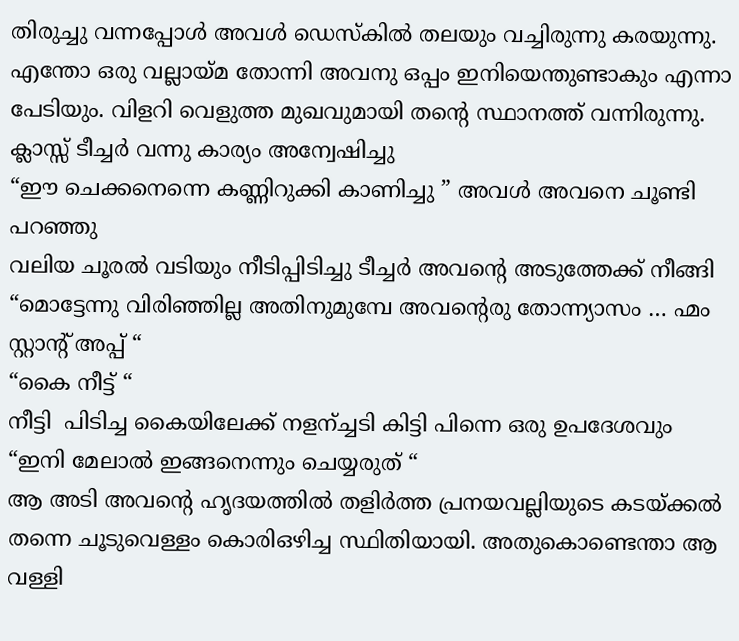തിരുച്ചു വന്നപ്പോള്‍ അവള്‍ ഡെസ്കില്‍ തലയും വച്ചിരുന്നു കരയുന്നു. എന്തോ ഒരു വല്ലായ്മ തോന്നി അവനു ഒപ്പം ഇനിയെന്തുണ്ടാകും എന്നാ പേടിയും. വിളറി വെളുത്ത മുഖവുമായി തന്റെ സ്ഥാനത്ത് വന്നിരുന്നു. ക്ലാസ്സ്‌ ടീച്ചര്‍ വന്നു കാര്യം അന്വേഷിച്ചു
“ഈ ചെക്കനെന്നെ കണ്ണിറുക്കി കാണിച്ചു ” അവള്‍ അവനെ ചൂണ്ടി പറഞ്ഞു
വലിയ ചൂരല്‍ വടിയും നീടിപ്പിടിച്ചു ടീച്ചര്‍ അവന്റെ അടുത്തേക്ക് നീങ്ങി
“മൊട്ടേന്നു വിരിഞ്ഞില്ല അതിനുമുമ്പേ അവന്റെരു തോന്ന്യാസം … ഹ്മം സ്റ്റാന്റ് അപ്പ്‌ “
“കൈ നീട്ട് “
നീട്ടി  പിടിച്ച കൈയിലേക്ക്‌ നളന്ച്ചടി കിട്ടി പിന്നെ ഒരു ഉപദേശവും
“ഇനി മേലാല്‍ ഇങ്ങനെന്നും ചെയ്യരുത് “
ആ അടി അവന്റെ ഹൃദയത്തില്‍ തളിര്‍ത്ത പ്രനയവല്ലിയുടെ കടയ്ക്കല്‍ തന്നെ ചൂടുവെള്ളം കൊരിഒഴിച്ച സ്ഥിതിയായി. അതുകൊണ്ടെന്താ ആ വള്ളി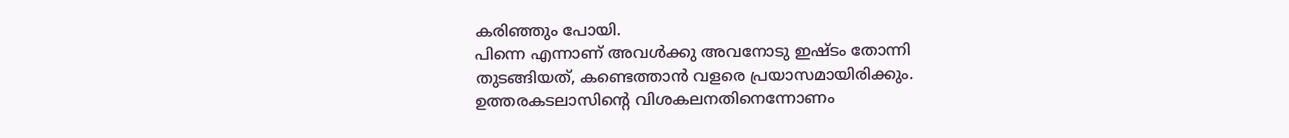കരിഞ്ഞും പോയി.
പിന്നെ എന്നാണ് അവള്‍ക്കു അവനോടു ഇഷ്ടം തോന്നി തുടങ്ങിയത്, കണ്ടെത്താന്‍ വളരെ പ്രയാസമായിരിക്കും. ഉത്തരകടലാസിന്റെ വിശകലനതിനെന്നോണം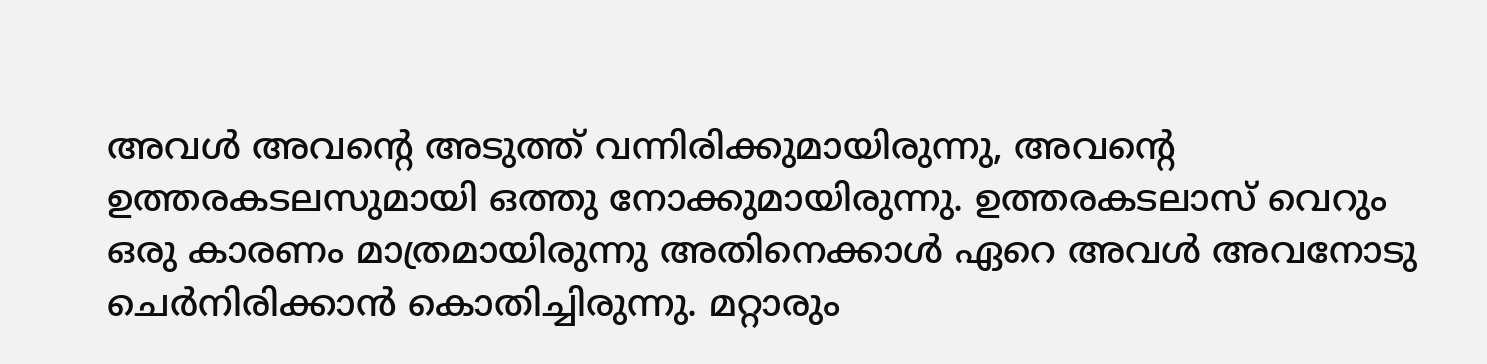അവള്‍ അവന്റെ അടുത്ത് വന്നിരിക്കുമായിരുന്നു, അവന്റെ ഉത്തരകടലസുമായി ഒത്തു നോക്കുമായിരുന്നു. ഉത്തരകടലാസ്‌ വെറും ഒരു കാരണം മാത്രമായിരുന്നു അതിനെക്കാള്‍ ഏറെ അവള്‍ അവനോടു ചെര്‍നിരിക്കാന്‍ കൊതിച്ചിരുന്നു. മറ്റാരും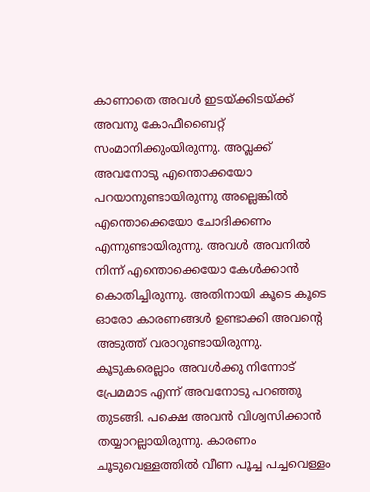കാണാതെ അവള്‍ ഇടയ്ക്കിടയ്ക്ക് അവനു കോഫീബൈറ്റ്  സംമാനിക്കുംയിരുന്നു. അവ്ലക്ക് അവനോടു എന്തൊക്കയോ പറയാനുണ്ടായിരുന്നു അല്ലെങ്കില്‍ എന്തൊക്കെയോ ചോദിക്കണം എന്നുണ്ടായിരുന്നു. അവള്‍ അവനില്‍ നിന്ന് എന്തൊക്കെയോ കേള്‍ക്കാന്‍ കൊതിച്ചിരുന്നു. അതിനായി കൂടെ കൂടെ ഓരോ കാരണങ്ങള്‍ ഉണ്ടാക്കി അവന്റെ അടുത്ത് വരാറുണ്ടായിരുന്നു. കൂടുകരെല്ലാം അവള്‍ക്കു നിന്നോട് പ്രേമമാട എന്ന് അവനോടു പറഞ്ഞു തുടങ്ങി. പക്ഷെ അവന്‍ വിശ്വസിക്കാന്‍ തയ്യാറല്ലായിരുന്നു. കാരണം ചൂടുവെള്ളത്തില്‍ വീണ പൂച്ച പച്ചവെള്ളം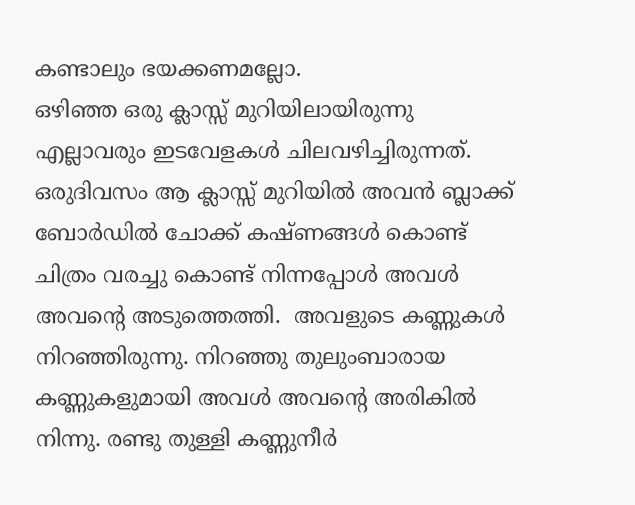കണ്ടാലും ഭയക്കണമല്ലോ.
ഒഴിഞ്ഞ ഒരു ക്ലാസ്സ്‌ മുറിയിലായിരുന്നു എല്ലാവരും ഇടവേളകള്‍ ചിലവഴിച്ചിരുന്നത്‌. ഒരുദിവസം ആ ക്ലാസ്സ്‌ മുറിയില്‍ അവന്‍ ബ്ലാക്ക്‌ ബോര്‍ഡില്‍ ചോക്ക് കഷ്ണങ്ങള്‍ കൊണ്ട് ചിത്രം വരച്ചു കൊണ്ട് നിന്നപ്പോള്‍ അവള്‍ അവന്റെ അടുത്തെത്തി.  അവളുടെ കണ്ണുകള്‍ നിറഞ്ഞിരുന്നു. നിറഞ്ഞു തുലുംബാരായ കണ്ണുകളുമായി അവള്‍ അവന്റെ അരികില്‍ നിന്നു. രണ്ടു തുള്ളി കണ്ണുനീര്‍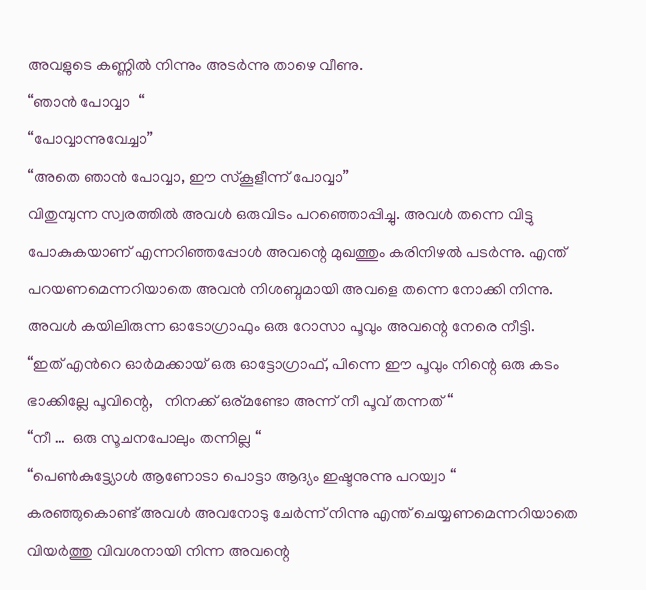അവളുടെ കണ്ണില്‍ നിന്നും അടര്‍ന്നു താഴെ വീണു.
“ഞാന്‍ പോവ്വാ  “
“പോവ്വാന്നുവേച്ചാ”
“അതെ ഞാന്‍ പോവ്വാ, ഈ സ്കൂളീന്ന് പോവ്വാ”
വിതുമ്പുന്ന സ്വരത്തില്‍ അവള്‍ ഒരുവിടം പറഞ്ഞൊപ്പിച്ചു. അവള്‍ തന്നെ വിട്ടു പോകുകയാണ് എന്നറിഞ്ഞപ്പോള്‍ അവന്റെ മുഖത്തും കരിനിഴല്‍ പടര്‍ന്നു. എന്ത് പറയണമെന്നറിയാതെ അവന്‍ നിശബ്ദമായി അവളെ തന്നെ നോക്കി നിന്നു. അവള്‍ കയിലിരുന്ന ഓടോഗ്രാഫും ഒരു റോസാ പൂവും അവന്റെ നേരെ നീട്ടി.
“ഇത് എന്‍റെ ഓര്‍മക്കായ്‌ ഒരു ഓട്ടോഗ്രാഫ്, പിന്നെ ഈ പൂവും നിന്റെ ഒരു കടം ഭാക്കില്ലേ പൂവിന്റെ,   നിനക്ക് ഒര്മണ്ടോ അന്ന് നീ പൂവ് തന്നത് “
“നീ …  ഒരു സൂചനപോലും തന്നില്ല “
“പെണ്‍കുട്ട്യോള്‍ ആണോടാ പൊട്ടാ ആദ്യം ഇഷ്ടനുന്നു പറയ്വാ “
കരഞ്ഞുകൊണ്ട് അവള്‍ അവനോടു ചേര്‍ന്ന് നിന്നു എന്ത് ചെയ്യണമെന്നറിയാതെ വിയര്‍ത്തു വിവശനായി നിന്ന അവന്റെ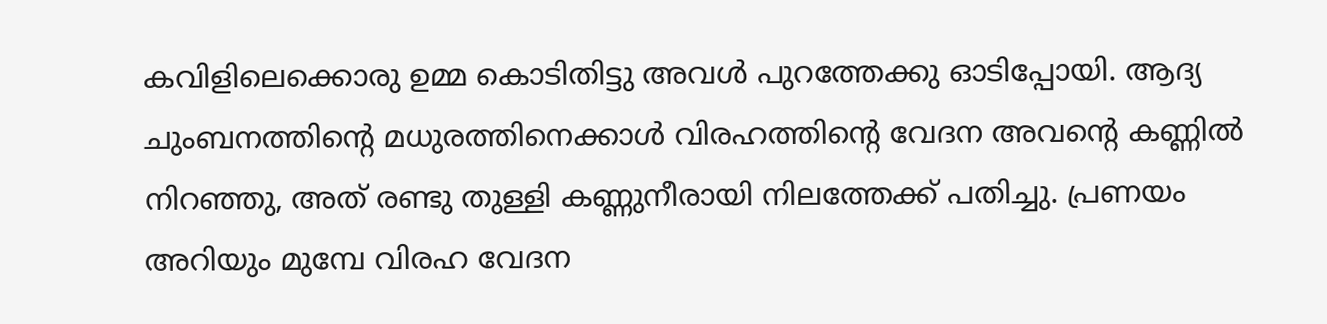കവിളിലെക്കൊരു ഉമ്മ കൊടിതിട്ടു അവള്‍ പുറത്തേക്കു ഓടിപ്പോയി. ആദ്യ ചുംബനത്തിന്റെ മധുരത്തിനെക്കാള്‍ വിരഹത്തിന്റെ വേദന അവന്റെ കണ്ണില്‍ നിറഞ്ഞു, അത് രണ്ടു തുള്ളി കണ്ണുനീരായി നിലത്തേക്ക്‌ പതിച്ചു. പ്രണയം അറിയും മുമ്പേ വിരഹ വേദന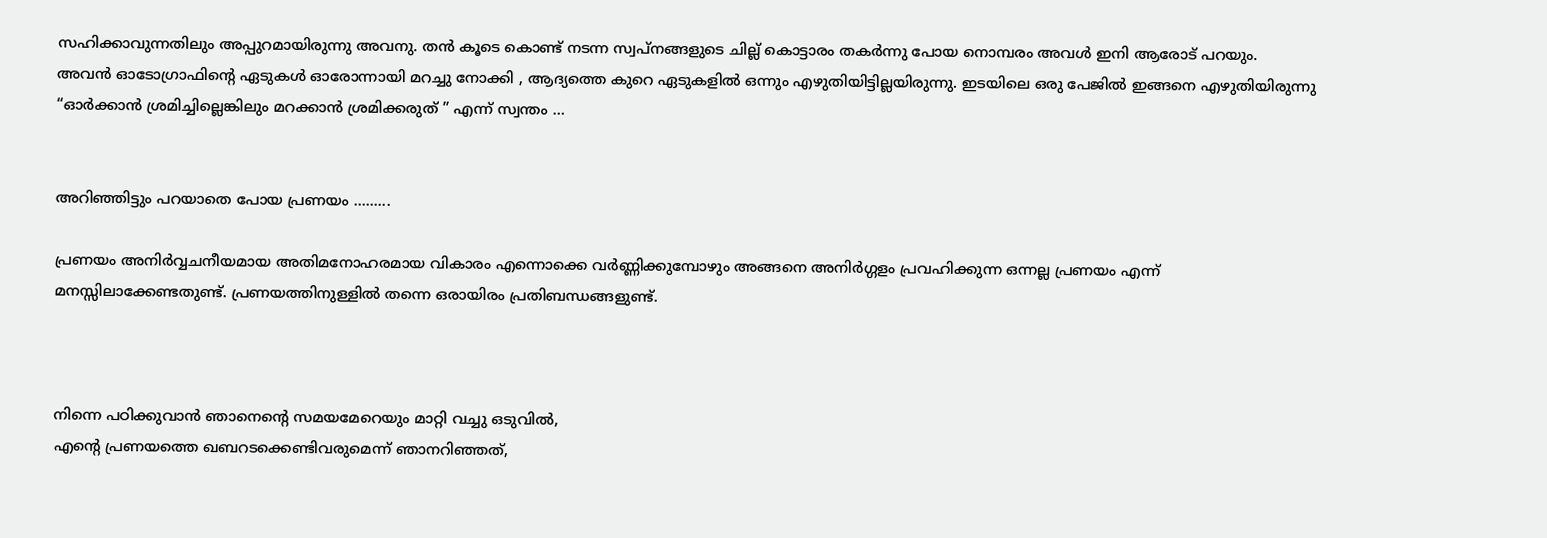സഹിക്കാവുന്നതിലും അപ്പുറമായിരുന്നു അവനു. തന്‍ കൂടെ കൊണ്ട് നടന്ന സ്വപ്നങ്ങളുടെ ചില്ല് കൊട്ടാരം തകര്‍ന്നു പോയ നൊമ്പരം അവള്‍ ഇനി ആരോട് പറയും.
അവന്‍ ഓടോഗ്രാഫിന്റെ ഏടുകള്‍ ഓരോന്നായി മറച്ചു നോക്കി , ആദ്യത്തെ കുറെ ഏടുകളില്‍ ഒന്നും എഴുതിയിട്ടില്ലയിരുന്നു. ഇടയിലെ ഒരു പേജില്‍ ഇങ്ങനെ എഴുതിയിരുന്നു
“ഓര്‍ക്കാന്‍ ശ്രമിച്ചില്ലെങ്കിലും മറക്കാന്‍ ശ്രമിക്കരുത് ” എന്ന് സ്വന്തം …


അറിഞ്ഞിട്ടും പറയാതെ പോയ പ്രണയം .........

പ്രണയം അനിര്‍വ്വചനീയമായ അതിമനോഹരമായ വികാരം എന്നൊക്കെ വര്‍ണ്ണിക്കുമ്പോഴും അങ്ങനെ അനിര്‍ഗ്ഗളം പ്രവഹിക്കുന്ന ഒന്നല്ല പ്രണയം എന്ന് മനസ്സിലാക്കേണ്ടതുണ്ട്. പ്രണയത്തിനുള്ളില്‍ തന്നെ ഒരായിരം പ്രതിബന്ധങ്ങളുണ്ട്.



നിന്നെ പഠിക്കുവാന്‍ ഞാനെന്റെ സമയമേറെയും മാറ്റി വച്ചു ഒടുവില്‍,
എന്റെ പ്രണയത്തെ ഖബറടക്കെണ്ടിവരുമെന്ന് ഞാനറിഞ്ഞത്,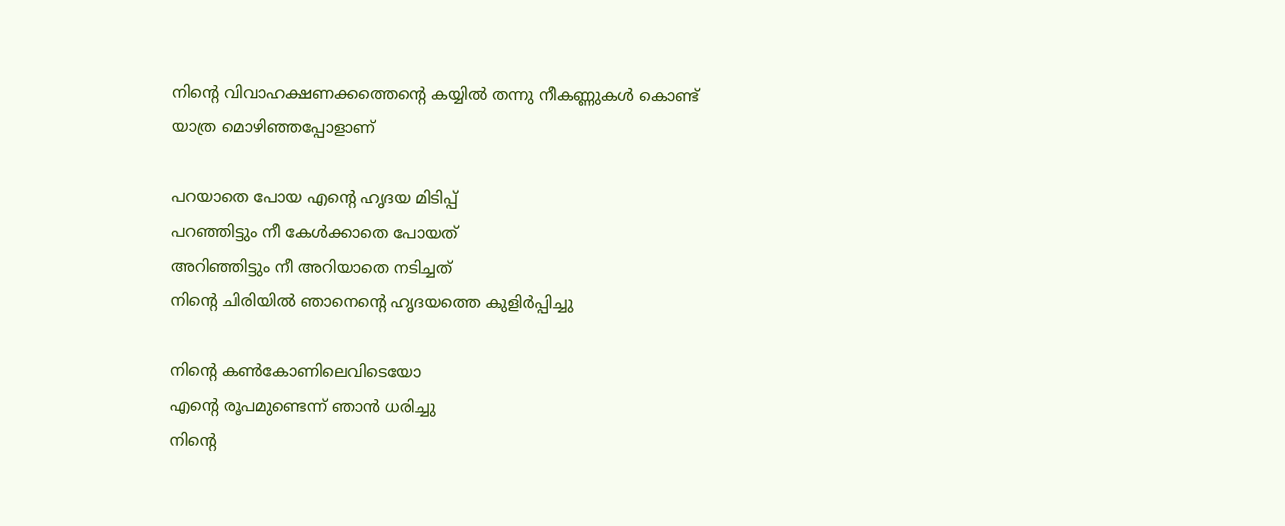നിന്റെ വിവാഹക്ഷണക്കത്തെന്റെ കയ്യില്‍ തന്നു നീകണ്ണുകള്‍ കൊണ്ട്
യാത്ര മൊഴിഞ്ഞപ്പോളാണ്

പറയാതെ പോയ എന്റെ ഹൃദയ മിടിപ്പ്
പറഞ്ഞിട്ടും നീ കേള്‍ക്കാതെ പോയത്
അറിഞ്ഞിട്ടും നീ അറിയാതെ നടിച്ചത്
നിന്റെ ചിരിയില്‍ ഞാനെന്റെ ഹൃദയത്തെ കുളിര്‍പ്പിച്ചു

നിന്റെ കണ്‍കോണിലെവിടെയോ
എന്റെ രൂപമുണ്ടെന്ന് ഞാന്‍ ധരിച്ചു
നിന്റെ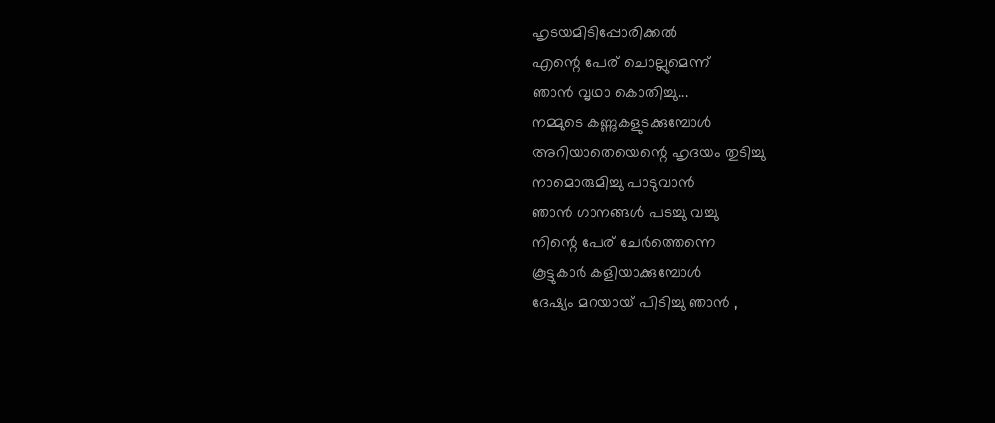ഹൃടയമിടിപ്പോരിക്കല്‍
എന്റെ പേര് ചൊല്ലുമെന്ന്
ഞാന്‍ വൃഥാ കൊതിച്ചു...
നമ്മുടെ കണ്ണുകളുടക്കുമ്പോള്‍
അറിയാതെയെന്റെ ഹൃദയം തുടിച്ചു
നാമൊരുമിച്ചു പാടുവാന്‍
ഞാന്‍ ഗാനങ്ങള്‍ പടച്ചു വച്ചു
നിന്റെ പേര് ചേര്‍ത്തെന്നെ
കൂട്ടുകാര്‍ കളിയാക്കുമ്പോള്‍
ദേഷ്യം മറയായ്‌ പിടിച്ചു ഞാന്‍ ,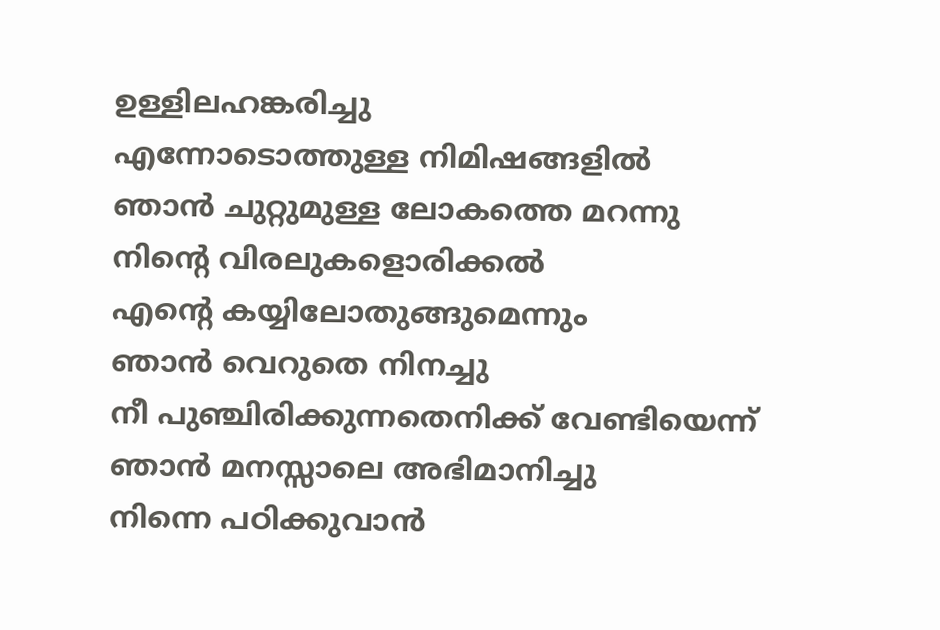ഉള്ളിലഹങ്കരിച്ചു
എന്നോടൊത്തുള്ള നിമിഷങ്ങളില്‍
ഞാന്‍ ചുറ്റുമുള്ള ലോകത്തെ മറന്നു
നിന്റെ വിരലുകളൊരിക്കല്‍
എന്റെ കയ്യിലോതുങ്ങുമെന്നും
ഞാന്‍ വെറുതെ നിനച്ചു
നീ പുഞ്ചിരിക്കുന്നതെനിക്ക് വേണ്ടിയെന്ന്‍
ഞാന്‍ മനസ്സാലെ അഭിമാനിച്ചു
നിന്നെ പഠിക്കുവാന്‍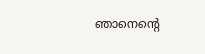ഞാനെന്റെ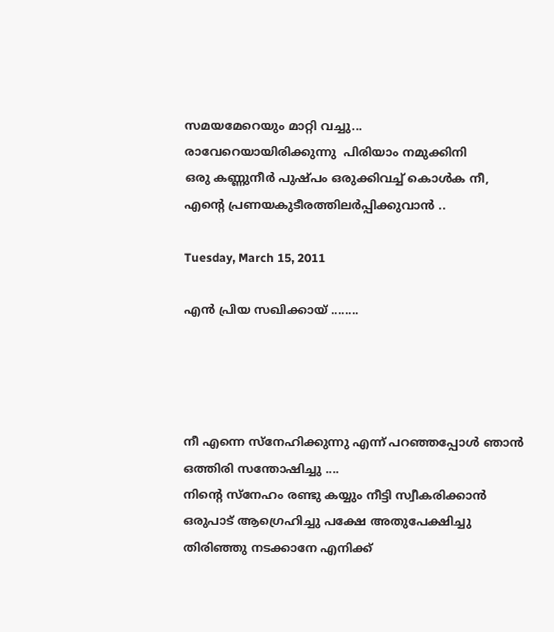സമയമേറെയും മാറ്റി വച്ചു...
രാവേറെയായിരിക്കുന്നു  പിരിയാം നമുക്കിനി
ഒരു കണ്ണുനീര്‍ പുഷ്പം ഒരുക്കിവച്ച് കൊള്‍ക നീ,
എന്റെ പ്രണയകുടീരത്തിലര്‍പ്പിക്കുവാന്‍ ..

Tuesday, March 15, 2011

എന്‍ പ്രിയ സഖിക്കായ് ........




നീ എന്നെ സ്നേഹിക്കുന്നു എന്ന് പറഞ്ഞപ്പോള്‍ ഞാന്‍ ഒത്തിരി സന്തോഷിച്ചു ....
നിന്‍റെ സ്നേഹം രണ്ടു കയ്യും നീട്ടി സ്വീകരിക്കാന്‍ ഒരുപാട് ആഗ്രെഹിച്ചു പക്ഷേ അതുപേക്ഷിച്ചു തിരിഞ്ഞു നടക്കാനേ എനിക്ക്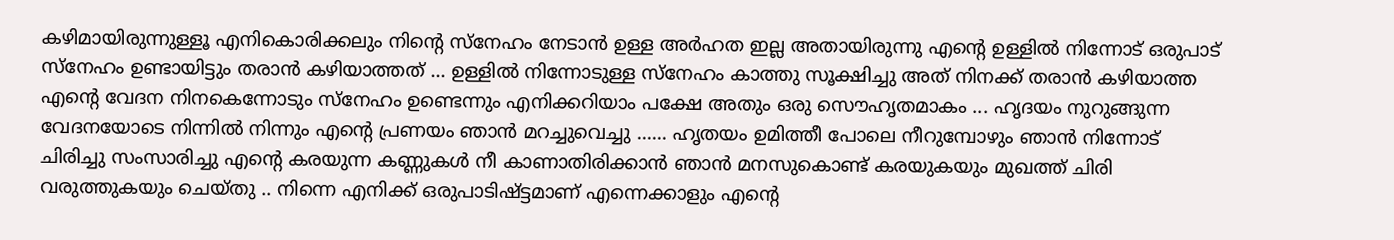കഴിമായിരുന്നുള്ളൂ എനികൊരിക്കലും നിന്‍റെ സ്നേഹം നേടാന്‍ ഉള്ള അര്‍ഹത ഇല്ല അതായിരുന്നു എന്‍റെ ഉള്ളില്‍ നിന്നോട് ഒരുപാട് സ്നേഹം ഉണ്ടായിട്ടും തരാന്‍ കഴിയാത്തത് ... ഉള്ളില്‍ നിന്നോടുള്ള സ്നേഹം കാത്തു സൂക്ഷിച്ചു അത് നിനക്ക് തരാന്‍ കഴിയാത്ത എന്‍റെ വേദന നിനകെന്നോടും സ്നേഹം ഉണ്ടെന്നും എനിക്കറിയാം പക്ഷേ അതും ഒരു സൌഹൃതമാകം ... ഹൃദയം നുറുങ്ങുന്ന വേദനയോടെ നിന്നില്‍ നിന്നും എന്‍റെ പ്രണയം ഞാന്‍ മറച്ചുവെച്ചു ...... ഹൃതയം ഉമിത്തീ പോലെ നീറുമ്പോഴും ഞാന്‍ നിന്നോട് ചിരിച്ചു സംസാരിച്ചു എന്‍റെ കരയുന്ന കണ്ണുകള്‍ നീ കാണാതിരിക്കാന്‍ ഞാന്‍ മനസുകൊണ്ട് കരയുകയും മുഖത്ത് ചിരി വരുത്തുകയും ചെയ്തു .. നിന്നെ എനിക്ക് ഒരുപാടിഷ്ട്ടമാണ് എന്നെക്കാളും എന്‍റെ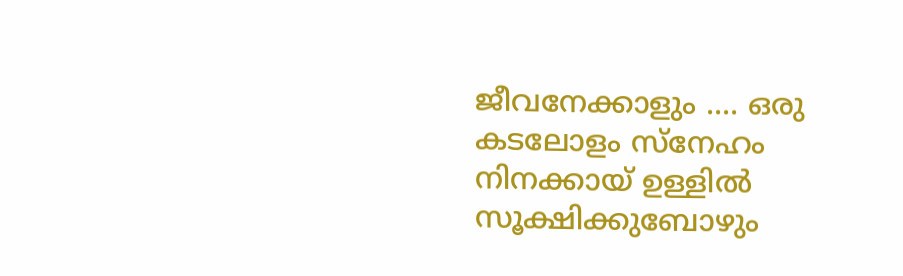ജീവനേക്കാളും .... ഒരു കടലോളം സ്നേഹം നിനക്കായ് ഉള്ളില്‍ സൂക്ഷിക്കുബോഴും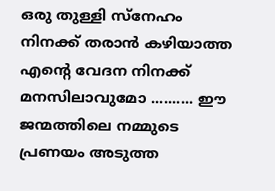ഒരു തുള്ളി സ്നേഹം നിനക്ക് തരാന്‍ കഴിയാത്ത എന്‍റെ വേദന നിനക്ക് മനസിലാവുമോ .......... ഈ ജന്മത്തിലെ നമ്മുടെ പ്രണയം അടുത്ത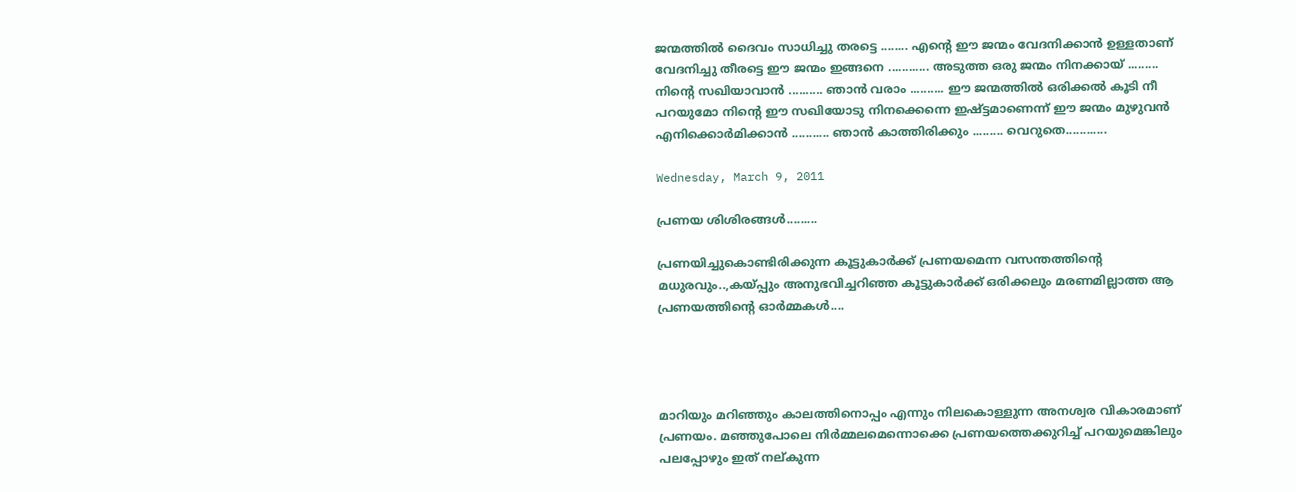ജന്മത്തില്‍ ദൈവം സാധിച്ചു തരട്ടെ ........ എന്‍റെ ഈ ജന്മം വേദനിക്കാന്‍ ഉള്ളതാണ് വേദനിച്ചു തീരട്ടെ ഈ ജന്മം ഇങ്ങനെ ............ അടുത്ത ഒരു ജന്മം നിനക്കായ് ......... നിന്‍റെ സഖിയാവാന്‍ .......... ഞാന്‍ വരാം .......... ഈ ജന്മത്തില്‍ ഒരിക്കല്‍ കൂടി നീ പറയുമോ നിന്‍റെ ഈ സഖിയോടു നിനക്കെന്നെ ഇഷ്ട്ടമാണെന്ന് ഈ ജന്മം മുഴുവന്‍ എനിക്കൊര്‍മിക്കാന്‍ ........... ഞാന്‍ കാത്തിരിക്കും ......... വെറുതെ............

Wednesday, March 9, 2011

പ്രണയ ശിശിരങ്ങള്‍.........

പ്രണയിച്ചുകൊണ്ടിരിക്കുന്ന കൂട്ടുകാര്‍ക്ക് പ്രണയമെന്ന വസന്തത്തിന്റെ മധുരവും..,കയ്പ്പും അനുഭവിച്ചറിഞ്ഞ കൂട്ടുകാര്‍ക്ക് ഒരിക്കലും മരണമില്ലാത്ത ആ പ്രണയത്തിന്റെ ഓര്‍മ്മകള്‍....




മാറിയും മറിഞ്ഞും കാലത്തിനൊപ്പം എന്നും നിലകൊള്ളുന്ന അനശ്വര വികാരമാണ് പ്രണയം. മഞ്ഞുപോലെ നിര്‍മ്മലമെന്നൊക്കെ പ്രണയത്തെക്കുറിച്ച് പറയുമെങ്കിലും പലപ്പോഴും ഇത് നല്കുന്ന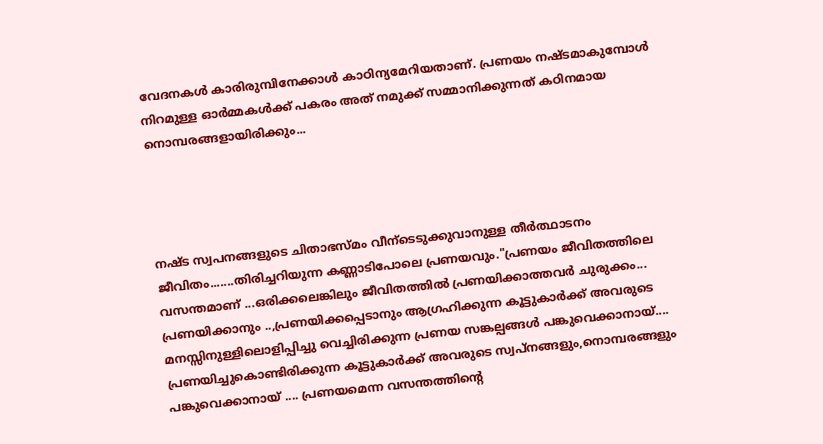വേദനകള്‍ കാരിരുമ്പിനേക്കാള്‍ കാഠിന്യമേറിയതാണ്. പ്രണയം നഷ്‌ടമാകുമ്പോള്‍ നിറമുള്ള ഓര്‍മ്മകള്‍ക്ക് പകരം അത് നമുക്ക് സമ്മാനിക്കുന്നത് കഠിനമായ നൊമ്പരങ്ങളായിരിക്കും...




നഷ്ട സ്വപനങ്ങളുടെ ചിതാഭസ്മം വീന്ടെടുക്കുവാനുള്ള തീര്‍ത്ഥാടനം ജീവിതം.......തിരിച്ചറിയുന്ന കണ്ണാടിപോലെ പ്രണയവും."പ്രണയം ജീവിതത്തിലെ വസന്തമാണ് ...ഒരിക്കലെങ്കിലും ജീവിതത്തില്‍ പ്രണയിക്കാത്തവര്‍ ചുരുക്കം... പ്രണയിക്കാനും ..,പ്രണയിക്കപ്പെടാനും ആഗ്രഹിക്കുന്ന കൂട്ടുകാര്‍ക്ക് അവരുടെ മനസ്സിനുള്ളിലൊളിപ്പിച്ചു വെച്ചിരിക്കുന്ന പ്രണയ സങ്കല്പങ്ങള്‍ പങ്കുവെക്കാനായ്.... പ്രണയിച്ചുകൊണ്ടിരിക്കുന്ന കൂട്ടുകാര്‍ക്ക് അവരുടെ സ്വപ്നങ്ങളും,നൊമ്പരങ്ങളും പങ്കുവെക്കാനായ്‌ .... പ്രണയമെന്ന വസന്തത്തിന്റെ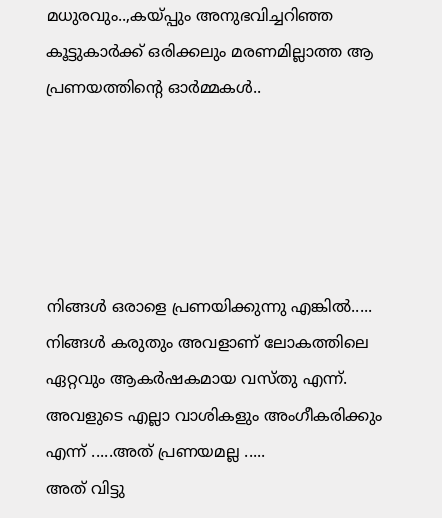മധുരവും..,കയ്പ്പും അനുഭവിച്ചറിഞ്ഞ കൂട്ടുകാര്‍ക്ക് ഒരിക്കലും മരണമില്ലാത്ത ആ പ്രണയത്തിന്റെ ഓര്‍മ്മകള്‍..





നിങ്ങള്‍ ഒരാളെ പ്രണയിക്കുന്നു എങ്കില്‍.....
നിങ്ങള്‍ കരുതും അവളാണ് ലോകത്തിലെ ഏറ്റവും ആകര്‍ഷകമായ വസ്തു എന്ന്.
അവളുടെ എല്ലാ വാശികളും അംഗീകരിക്കും എന്ന് .....അത് പ്രണയമല്ല .....
അത് വിട്ടു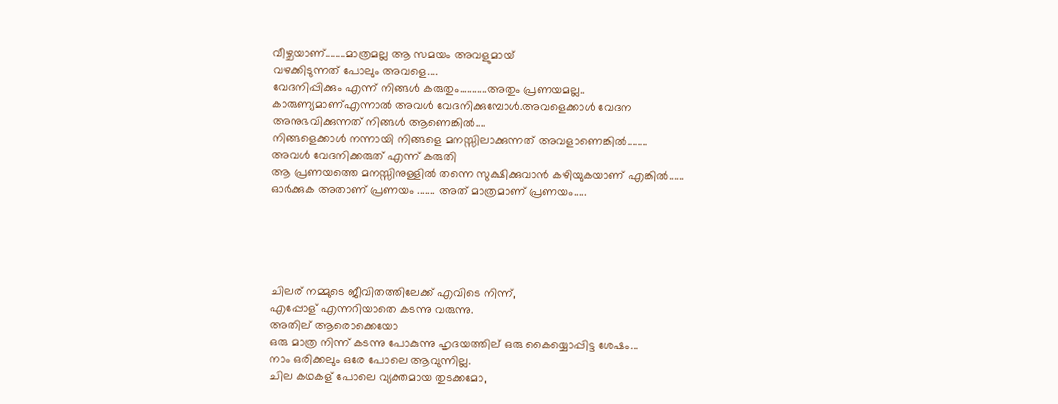വീഴ്ചയാണ്........മാത്രമല്ല ആ സമയം അവളുമായ്
വഴക്കിടുന്നത് പോലും അവളെ....
വേദനിപ്പിക്കും എന്ന് നിങ്ങള്‍ കരുതും...........അതും പ്രണയമല്ല..
കാരുണ്യമാണ്എന്നാല്‍ അവള്‍ വേദനിക്കുമ്പോള്‍.അവളെക്കാള്‍ വേദന
അനുഭവിക്കുന്നത് നിങ്ങള്‍ ആണെങ്കില്‍....
നിങ്ങളെക്കാള്‍ നന്നായി നിങ്ങളെ മനസ്സിലാക്കുന്നത് അവളാണെങ്കില്‍........
അവള്‍ വേദനിക്കരുത് എന്ന് കരുതി
ആ പ്രണയത്തെ മനസ്സിനുള്ളില്‍ തന്നെ സുക്ഷിക്കുവാന്‍ കഴിയുകയാണ് എങ്കില്‍......
ഓര്‍ക്കുക അതാണ് പ്രണയം ....... അത് മാത്രമാണ് പ്രണയം.....





ചിലര് നമ്മുടെ ജീവിതത്തിലേക്ക് എവിടെ നിന്ന്,
എപ്പോള് എന്നറിയാതെ കടന്നു വരുന്നു.
അതില് ആരൊക്കെയോ
ഒരു മാത്ര നിന്ന് കടന്നു പോകുന്നു ഹൃദയത്തില് ഒരു കൈയ്യൊപ്പിട്ട ശേഷം...
നാം ഒരിക്കലും ഒരേ പോലെ ആവുന്നില്ല.
ചില കഥകള് പോലെ വ്യക്തമായ തുടക്കമോ,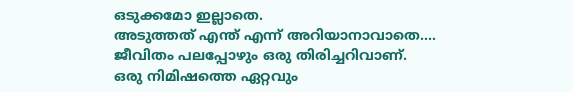ഒടുക്കമോ ഇല്ലാതെ.
അടുത്തത് എന്ത് എന്ന് അറിയാനാവാതെ....
ജീവിതം പലപ്പോഴും ഒരു തിരിച്ചറിവാണ്.
ഒരു നിമിഷത്തെ ഏറ്റവും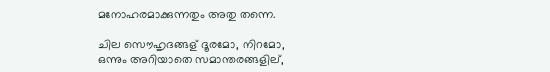മനോഹരമാക്കുന്നതും അതു തന്നെ.

ചില സൌഹൃദങ്ങള് ദൂരമോ, നിറമോ,
ഒന്നും അറിയാതെ സമാന്തരങ്ങളില്,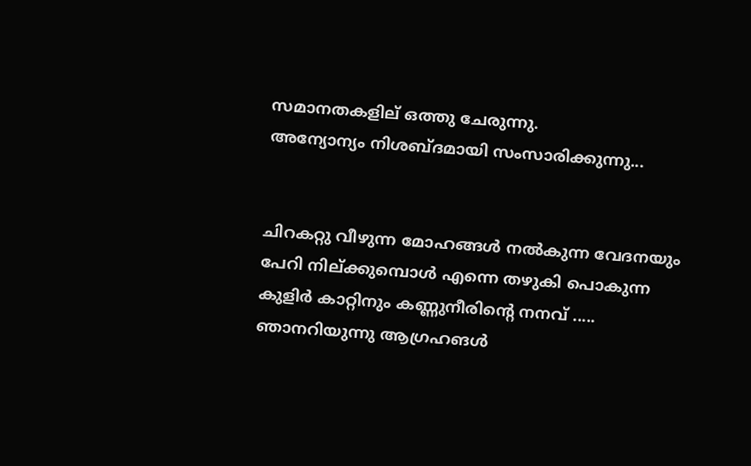സമാനതകളില് ഒത്തു ചേരുന്നു.
അന്യോന്യം നിശബ്ദമായി സംസാരിക്കുന്നു...


ചിറകറ്റു വീഴുന്ന മോഹങ്ങള്‍ നല്‍കുന്ന വേദനയും പേറി നില്ക്കുമ്പൊള്‍ എന്നെ തഴുകി പൊകുന്ന കുളിര്‍ കാറ്റിനും കണ്ണുനീരിന്‍റെ നനവ് ..... ഞാനറിയുന്നു ആഗ്രഹങള്‍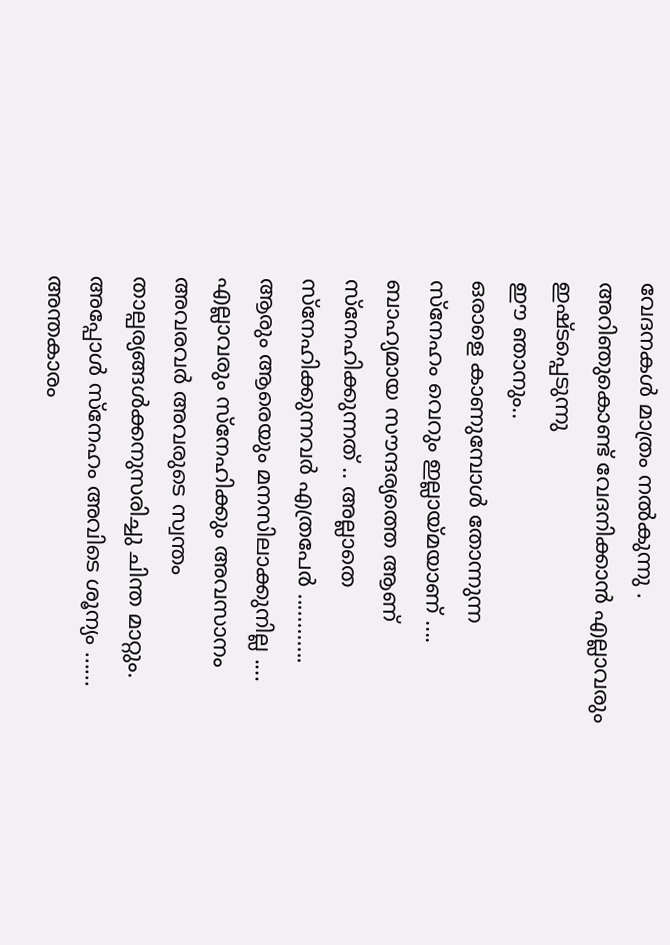വേദനകള്‍ മാത്രം നല്‍കുന്നു . അറിഞുകൊണ്ട് വേദനിക്കാന്‍ എല്ലാവരും ഇഷ്ടപ്പെടുന്നു
ഈ ഞാനും..
ഒരാളെ കാണുമ്പോള്‍ തോന്നുന്ന സ്നേഹം വെറും ഇല്ലായ്മയാണ് .... ബാഹ്യമായ സൗന്ദര്യത്തെ ആണ് സ്നേഹിക്കുന്നത് .. അല്ലാതെ സ്നേഹിക്കുന്നവര്‍ എത്രപേര്‍ ............ ആരും ആരെയും മനസിലാക്കുനില്ല .... എല്ലാവരും സ്നേഹിക്കും അവസാനം അവരവര്‍ അവരുടെ സ്വന്തം താല്പര്യങ്ങള്‍ക്കനുസരിച്ചു ചിന്ത മാറ്റും. അപ്പോള്‍ സ്നേഹം അവിടെ ശൂന്യം ...... അന്തകാരം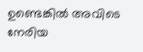ഉണ്ടെങ്കില്‍ അവിടെ നേരിയ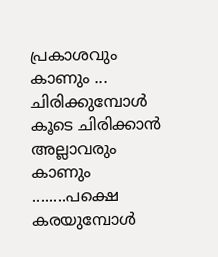പ്രകാശവും കാണും ...
ചിരിക്കുമ്പോള്‍ കൂടെ ചിരിക്കാന്‍ അല്ലാവരും കാണും ........പക്ഷെ
കരയുമ്പോള്‍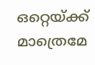ഒറ്റെയ്ക്ക് മാത്രെമേ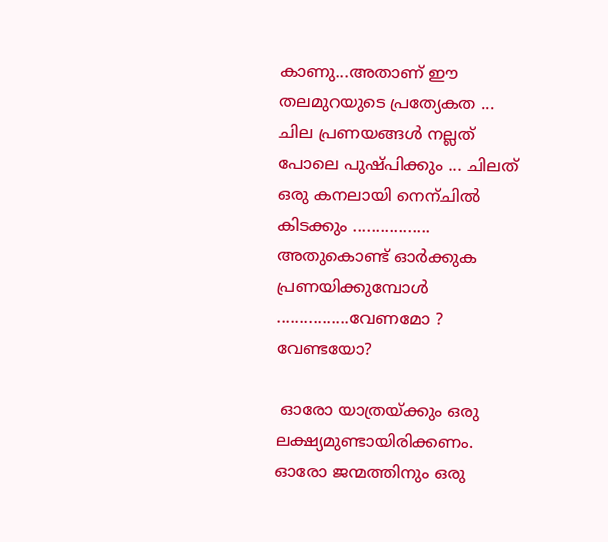കാണു...അതാണ് ഈ തലമുറയുടെ പ്രത്യേകത ...
ചില പ്രണയങ്ങള്‍ നല്ലത് പോലെ പുഷ്പിക്കും ... ചിലത് ഒരു കനലായി നെന്ചില്‍ കിടക്കും .................
അതുകൊണ്ട് ഓര്‍ക്കുക പ്രണയിക്കുമ്പോള്‍ ................വേണമോ ? വേണ്ടയോ?

 ഓരോ യാത്രയ്ക്കും ഒരു ലക്ഷ്യമുണ്ടായിരിക്കണം.
ഓരോ ജന്മത്തിനും ഒരു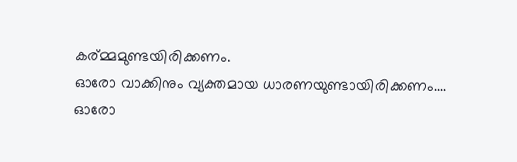കര്മ്മമുണ്ടയിരിക്കണം.
ഓരോ വാക്കിനും വ്യക്തമായ ധാരണയുണ്ടായിരിക്കണം....
ഓരോ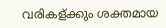വരികള്ക്കും ശക്തമായ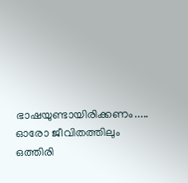ഭാഷയുണ്ടായിരിക്കണം.....
ഓരോ ജീവിതത്തിലും ഒത്തിരി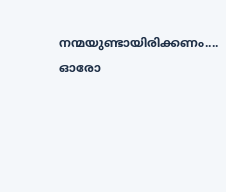നന്മയുണ്ടായിരിക്കണം....
ഓരോ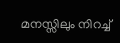മനസ്സിലും നിറച്ച്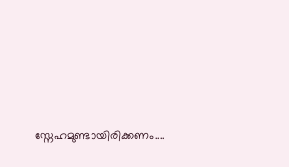സ്നേഹമുണ്ടായിരിക്കണം....